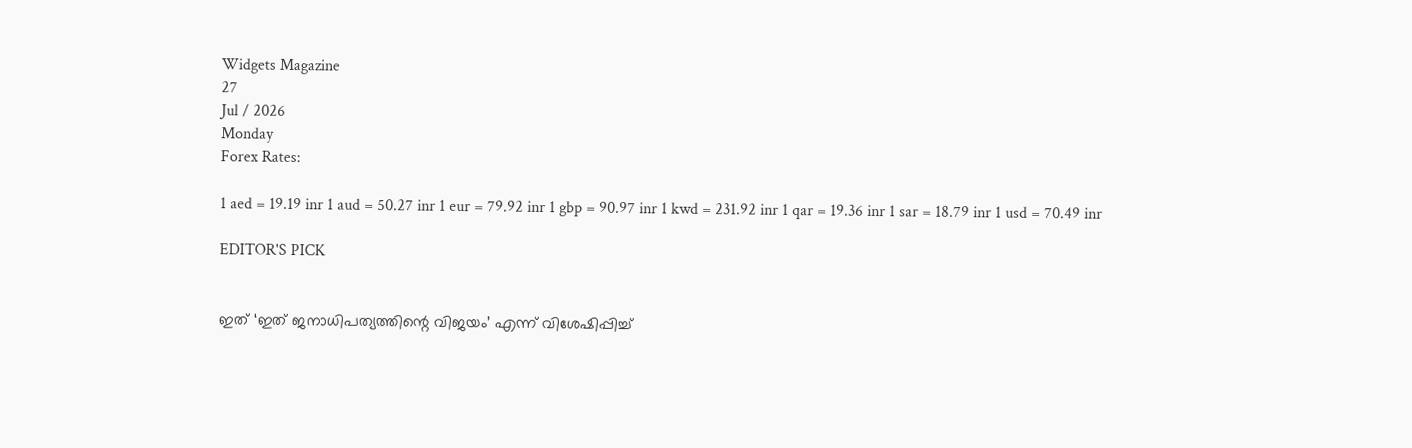Widgets Magazine
27
Jul / 2026
Monday
Forex Rates:

1 aed = 19.19 inr 1 aud = 50.27 inr 1 eur = 79.92 inr 1 gbp = 90.97 inr 1 kwd = 231.92 inr 1 qar = 19.36 inr 1 sar = 18.79 inr 1 usd = 70.49 inr

EDITOR'S PICK


ഇത് ‘ഇത് ജനാധിപത്യത്തിന്റെ വിജയം’ എന്ന് വിശേഷിപ്പിച്ച്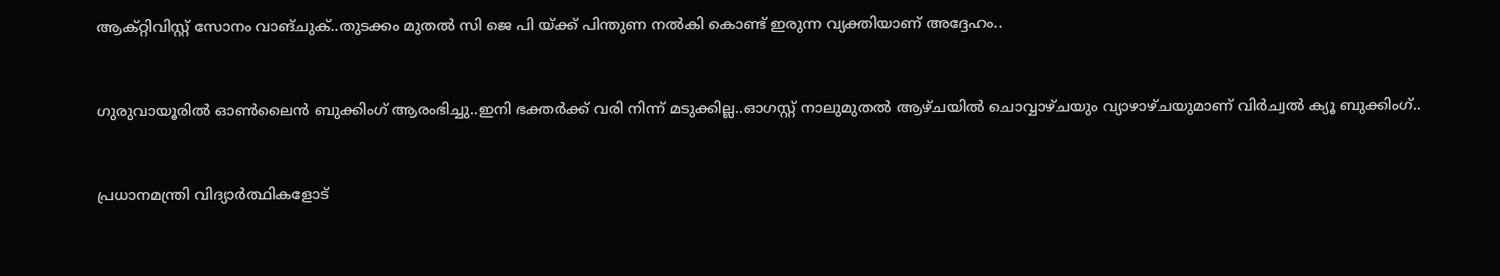ആക്റ്റിവിസ്റ്റ് സോനം വാങ്ചുക്..തുടക്കം മുതൽ സി ജെ പി യ്ക്ക് പിന്തുണ നൽകി കൊണ്ട് ഇരുന്ന വ്യക്തിയാണ് അദ്ദേഹം..


ഗുരുവായൂരിൽ ഓൺലൈൻ ബുക്കിംഗ് ആരംഭിച്ചു..ഇനി ഭക്തർക്ക് വരി നിന്ന് മടുക്കില്ല..ഓഗസ്റ്റ് നാലുമുതൽ ആഴ്ചയിൽ ചൊവ്വാഴ്ചയും വ്യാഴാഴ്ചയുമാണ് വിർച്വൽ ക്യൂ ബുക്കിംഗ്..


പ്രധാനമന്ത്രി വിദ്യാര്‍ത്ഥികളോട്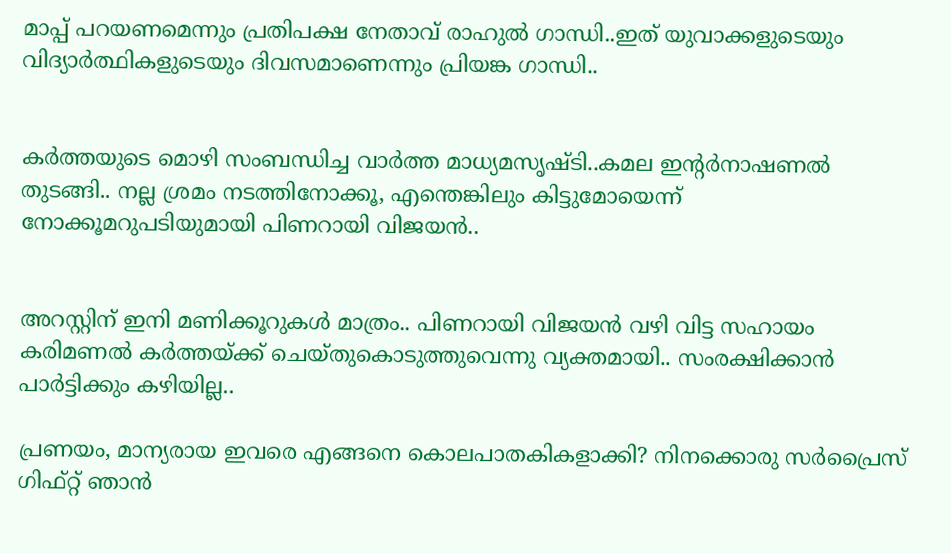മാപ്പ് പറയണമെന്നും പ്രതിപക്ഷ നേതാവ് രാഹുല്‍ ഗാന്ധി..ഇത് യുവാക്കളുടെയും വിദ്യാര്‍ത്ഥികളുടെയും ദിവസമാണെന്നും പ്രിയങ്ക ഗാന്ധി..


കര്‍ത്തയുടെ മൊഴി സംബന്ധിച്ച വാര്‍ത്ത മാധ്യമസൃഷ്ടി..കമല ഇന്റര്‍നാഷണല്‍ തുടങ്ങി.. നല്ല ശ്രമം നടത്തിനോക്കൂ, എന്തെങ്കിലും കിട്ടുമോയെന്ന് നോക്കൂമറുപടിയുമായി പിണറായി വിജയന്‍..


അറസ്റ്റിന് ഇനി മണിക്കൂറുകള്‍ മാത്രം.. പിണറായി വിജയന്‍ വഴി വിട്ട സഹായം കരിമണല്‍ കര്‍ത്തയ്ക്ക് ചെയ്തുകൊടുത്തുവെന്നു വ്യക്തമായി.. സംരക്ഷിക്കാന്‍ പാര്‍ട്ടിക്കും കഴിയില്ല..

പ്രണയം, മാന്യരായ ഇവരെ എങ്ങനെ കൊലപാതകികളാക്കി? നിനക്കൊരു സര്‍പ്രൈസ്‌ ഗിഫ്‌റ്റ്‌ ഞാന്‍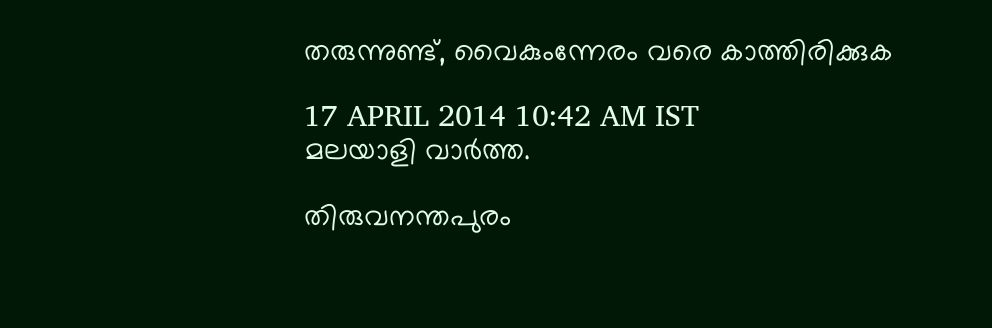തരുന്നുണ്ട്‌, വൈകുംന്നേരം വരെ കാത്തിരിക്കുക

17 APRIL 2014 10:42 AM IST
മലയാളി വാര്‍ത്ത.

തിരുവനന്തപുരം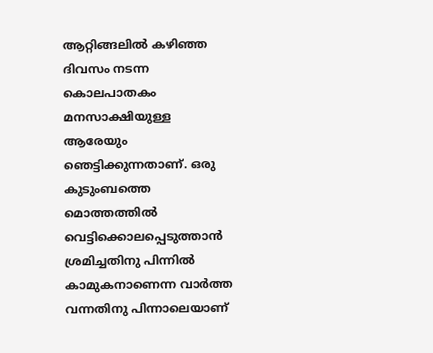ആറ്റിങ്ങലില്‍ കഴിഞ്ഞ ദിവസം നടന്ന കൊലപാതകം മനസാക്ഷിയുള്ള ആരേയും ഞെട്ടിക്കുന്നതാണ്‌. ഒരു കുടുംബത്തെ മൊത്തത്തില്‍ വെട്ടിക്കൊലപ്പെടുത്താന്‍ ശ്രമിച്ചതിനു പിന്നില്‍ കാമുകനാണെന്ന വാര്‍ത്ത വന്നതിനു പിന്നാലെയാണ്‌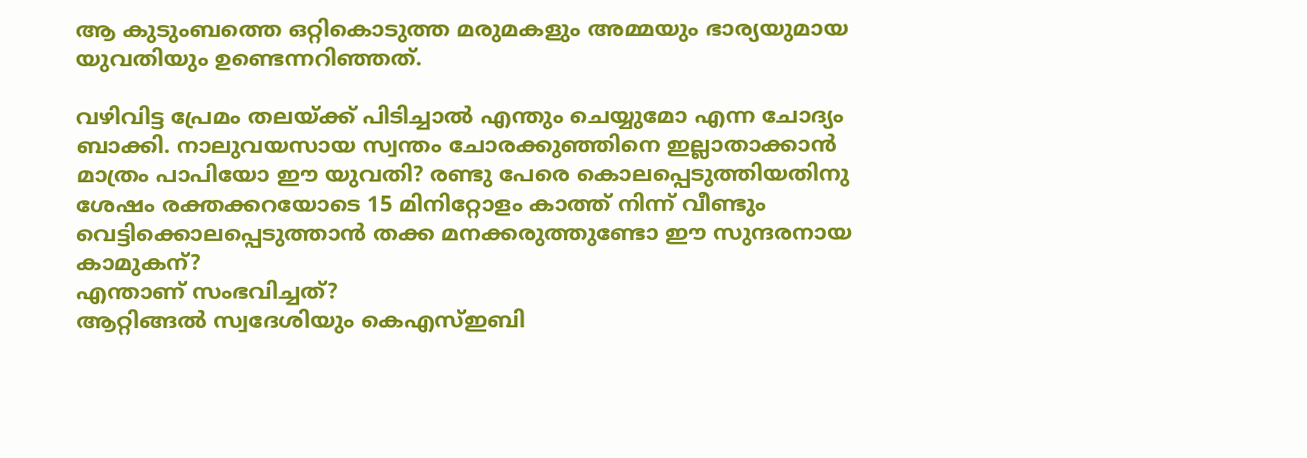ആ കുടുംബത്തെ ഒറ്റികൊടുത്ത മരുമകളും അമ്മയും ഭാര്യയുമായ യുവതിയും ഉണ്ടെന്നറിഞ്ഞത്‌.

വഴിവിട്ട പ്രേമം തലയ്‌ക്ക്‌ പിടിച്ചാല്‍ എന്തും ചെയ്യുമോ എന്ന ചോദ്യം ബാക്കി. നാലുവയസായ സ്വന്തം ചോരക്കുഞ്ഞിനെ ഇല്ലാതാക്കാന്‍ മാത്രം പാപിയോ ഈ യുവതി? രണ്ടു പേരെ കൊലപ്പെടുത്തിയതിനു ശേഷം രക്തക്കറയോടെ 15 മിനിറ്റോളം കാത്ത്‌ നിന്ന്‌ വീണ്ടും വെട്ടിക്കൊലപ്പെടുത്താന്‍ തക്ക മനക്കരുത്തുണ്ടോ ഈ സുന്ദരനായ കാമുകന്‌?
എന്താണ്‌ സംഭവിച്ചത്‌?
ആറ്റിങ്ങല്‍ സ്വദേശിയും കെഎസ്‌ഇബി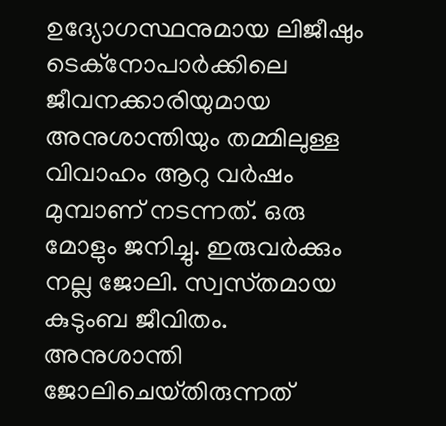ഉദ്യോഗസ്ഥനുമായ ലിജീഷും ടെക്‌നോപാര്‍ക്കിലെ ജീവനക്കാരിയുമായ അനുശാന്തിയും തമ്മിലുള്ള വിവാഹം ആറു വര്‍ഷം മുമ്പാണ്‌ നടന്നത്‌. ഒരു മോളും ജനിച്ചു. ഇരുവര്‍ക്കും നല്ല ജോലി. സ്വസ്‌തമായ കുടുംബ ജീവിതം. അനുശാന്തി ജോലിചെയ്‌തിരുന്നത്‌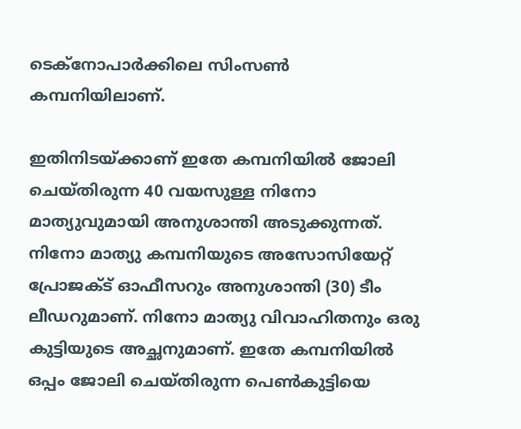ടെക്‌നോപാര്‍ക്കിലെ സിംസണ്‍ കമ്പനിയിലാണ്‌.

ഇതിനിടയ്‌ക്കാണ്‌ ഇതേ കമ്പനിയില്‍ ജോലി ചെയ്‌തിരുന്ന 40 വയസുള്ള നിനോ മാത്യുവുമായി അനുശാന്തി അടുക്കുന്നത്‌. നിനോ മാത്യു കമ്പനിയുടെ അസോസിയേറ്റ്‌ പ്രോജക്‌ട്‌ ഓഫീസറും അനുശാന്തി (30) ടീം ലീഡറുമാണ്‌. നിനോ മാത്യു വിവാഹിതനും ഒരു കുട്ടിയുടെ അച്ഛനുമാണ്‌. ഇതേ കമ്പനിയില്‍ ഒപ്പം ജോലി ചെയ്‌തിരുന്ന പെണ്‍കുട്ടിയെ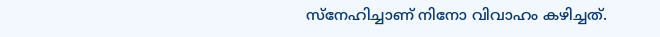സ്‌നേഹിച്ചാണ്‌ നിനോ വിവാഹം കഴിച്ചത്‌.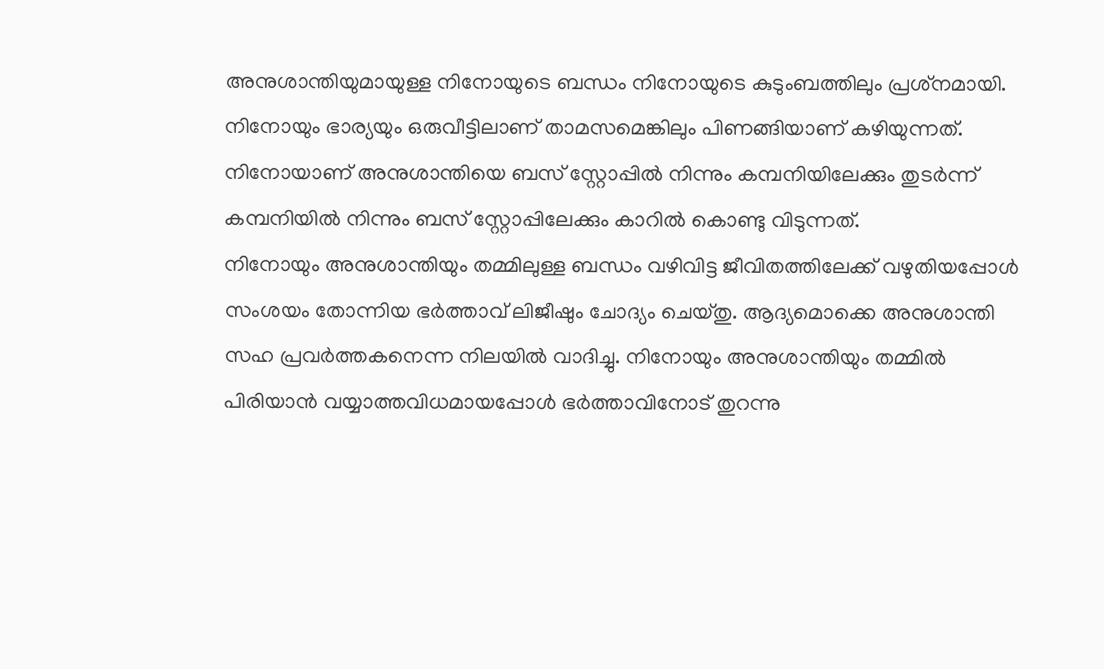അനുശാന്തിയുമായുള്ള നിനോയുടെ ബന്ധം നിനോയുടെ കുടുംബത്തിലും പ്രശ്‌നമായി. നിനോയും ഭാര്യയും ഒരുവീട്ടിലാണ്‌ താമസമെങ്കിലും പിണങ്ങിയാണ്‌ കഴിയുന്നത്‌. നിനോയാണ്‌ അനുശാന്തിയെ ബസ്‌ സ്റ്റോപ്പില്‍ നിന്നും കമ്പനിയിലേക്കും തുടര്‍ന്ന്‌ കമ്പനിയില്‍ നിന്നും ബസ്‌ സ്റ്റോപ്പിലേക്കും കാറില്‍ കൊണ്ടു വിടുന്നത്‌.
നിനോയും അനുശാന്തിയും തമ്മിലുള്ള ബന്ധം വഴിവിട്ട ജീവിതത്തിലേക്ക്‌ വഴുതിയപ്പോള്‍ സംശയം തോന്നിയ ഭര്‍ത്താവ്‌ ലിജീഷും ചോദ്യം ചെയ്‌തു. ആദ്യമൊക്കെ അനുശാന്തി സഹ പ്രവര്‍ത്തകനെന്ന നിലയില്‍ വാദിച്ചു. നിനോയും അനുശാന്തിയും തമ്മില്‍ പിരിയാന്‍ വയ്യാത്തവിധമായപ്പോള്‍ ഭര്‍ത്താവിനോട്‌ തുറന്നു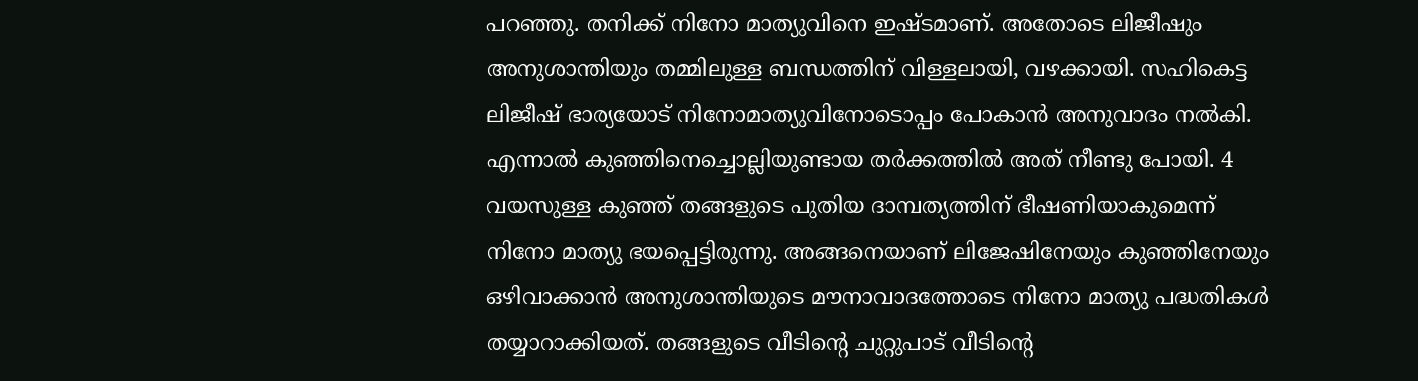പറഞ്ഞു. തനിക്ക്‌ നിനോ മാത്യുവിനെ ഇഷ്‌ടമാണ്‌. അതോടെ ലിജീഷും അനുശാന്തിയും തമ്മിലുള്ള ബന്ധത്തിന്‌ വിള്ളലായി, വഴക്കായി. സഹികെട്ട ലിജീഷ്‌ ഭാര്യയോട്‌ നിനോമാത്യുവിനോടൊപ്പം പോകാന്‍ അനുവാദം നല്‍കി. എന്നാല്‍ കുഞ്ഞിനെച്ചൊല്ലിയുണ്ടായ തര്‍ക്കത്തില്‍ അത്‌ നീണ്ടു പോയി. 4 വയസുള്ള കുഞ്ഞ്‌ തങ്ങളുടെ പുതിയ ദാമ്പത്യത്തിന്‌ ഭീഷണിയാകുമെന്ന്‌ നിനോ മാത്യു ഭയപ്പെട്ടിരുന്നു. അങ്ങനെയാണ്‌ ലിജേഷിനേയും കുഞ്ഞിനേയും ഒഴിവാക്കാന്‍ അനുശാന്തിയുടെ മൗനാവാദത്തോടെ നിനോ മാത്യു പദ്ധതികള്‍ തയ്യാറാക്കിയത്‌. തങ്ങളുടെ വീടിന്റെ ചുറ്റുപാട്‌ വീടിന്റെ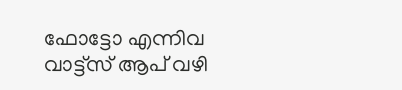ഫോട്ടോ എന്നിവ വാട്ട്‌സ്‌ ആപ്‌ വഴി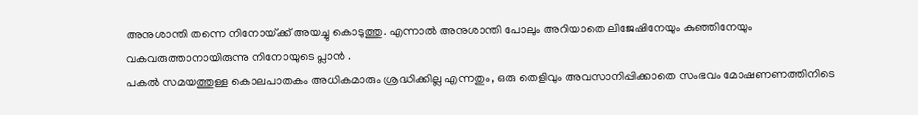അനുശാന്തി തന്നെ നിനോയ്‌ക്ക്‌ അയച്ചു കൊടുത്തു. എന്നാല്‍ അനുശാന്തി പോലും അറിയാതെ ലിജേഷിനേയും കുഞ്ഞിനേയും വകവരുത്താനായിരുന്നു നിനോയുടെ പ്ലാന്‍ .
പകല്‍ സമയത്തുള്ള കൊലപാതകം അധികമാരും ശ്രദ്ധിക്കില്ല എന്നതും, ഒരു തെളിവും അവസാനിപ്പിക്കാതെ സംഭവം മോഷണണത്തിനിടെ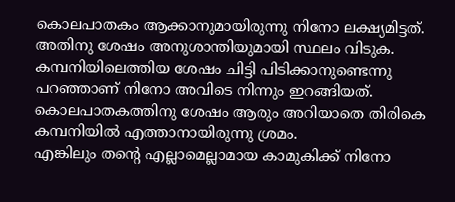കൊലപാതകം ആക്കാനുമായിരുന്നു നിനോ ലക്ഷ്യമിട്ടത്‌. അതിനു ശേഷം അനുശാന്തിയുമായി സ്ഥലം വിടുക. കമ്പനിയിലെത്തിയ ശേഷം ചിട്ടി പിടിക്കാനുണ്ടെന്നു പറഞ്ഞാണ്‌ നിനോ അവിടെ നിന്നും ഇറങ്ങിയത്‌. കൊലപാതകത്തിനു ശേഷം ആരും അറിയാതെ തിരികെ കമ്പനിയില്‍ എത്താനായിരുന്നു ശ്രമം.
എങ്കിലും തന്റെ എല്ലാമെല്ലാമായ കാമുകിക്ക്‌ നിനോ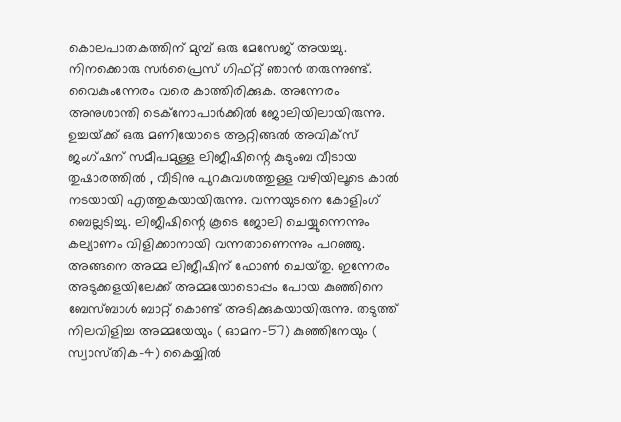കൊലപാതകത്തിന്‌ മുമ്പ്‌ ഒരു മേസേജ്‌ അയച്ചു. നിനക്കൊരു സര്‍പ്രൈസ്‌ ഗിഫ്‌റ്റ്‌ ഞാന്‍ തരുന്നുണ്ട്‌. വൈകുംന്നേരം വരെ കാത്തിരിക്കുക. അന്നേരം അനുശാന്തി ടെക്‌നോപാര്‍ക്കില്‍ ജോലിയിലായിരുന്നു.
ഉച്ചയ്‌ക്ക്‌ ഒരു മണിയോടെ ആറ്റിങ്ങല്‍ അവിക്‌സ്‌ ജംഗ്‌ഷന്‌ സമീപമുള്ള ലിജീഷിന്റെ കുടുംബ വീടായ തുഷാരത്തില്‍ , വീടിനു പുറകുവശത്തുള്ള വഴിയിലൂടെ കാല്‍ നടയായി എത്തുകയായിരുന്നു. വന്നയുടനെ കോളിംഗ്‌ ബെല്ലടിച്ചു. ലിജീഷിന്റെ കൂടെ ജോലി ചെയ്യുന്നെന്നും കല്യാണം വിളിക്കാനായി വന്നതാണെന്നും പറഞ്ഞു. അങ്ങനെ അമ്മ ലിജീഷിന്‌ ഫോണ്‍ ചെയ്‌തു. ഇന്നേരം അടുക്കളയിലേക്ക്‌ അമ്മയോടൊപ്പം പോയ കുഞ്ഞിനെ ബേസ്‌ബാള്‍ ബാറ്റ്‌ കൊണ്ട്‌ അടിക്കുകയായിരുന്നു. തടുത്ത്‌ നിലവിളിച്ച അമ്മയേയും ( ഓമന-57) കുഞ്ഞിനേയും ( സ്വാസ്‌തിക-4) കൈയ്യില്‍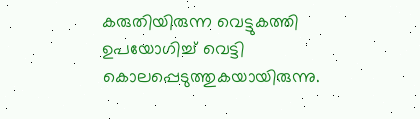കരുതിയിരുന്ന വെട്ടുകത്തി ഉപയോഗിച്ച്‌ വെട്ടി കൊലപ്പെടുത്തുകയായിരുന്നു.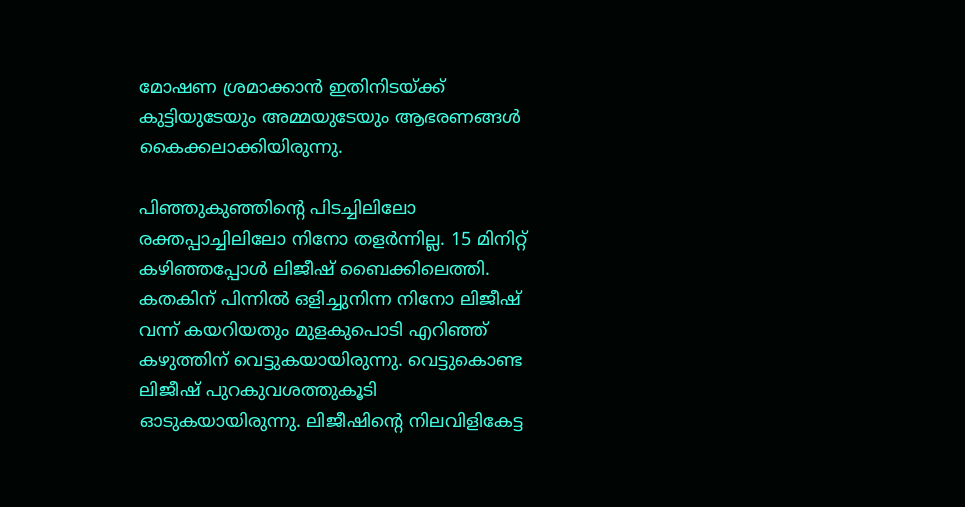മോഷണ ശ്രമാക്കാന്‍ ഇതിനിടയ്‌ക്ക്‌ കുട്ടിയുടേയും അമ്മയുടേയും ആഭരണങ്ങള്‍ കൈക്കലാക്കിയിരുന്നു.

പിഞ്ഞുകുഞ്ഞിന്റെ പിടച്ചിലിലോ രക്തപ്പാച്ചിലിലോ നിനോ തളര്‍ന്നില്ല. 15 മിനിറ്റ്‌ കഴിഞ്ഞപ്പോള്‍ ലിജീഷ്‌ ബൈക്കിലെത്തി. കതകിന്‌ പിന്നില്‍ ഒളിച്ചുനിന്ന നിനോ ലിജീഷ്‌ വന്ന്‌ കയറിയതും മുളകുപൊടി എറിഞ്ഞ്‌ കഴുത്തിന്‌ വെട്ടുകയായിരുന്നു. വെട്ടുകൊണ്ട ലിജീഷ്‌ പുറകുവശത്തുകൂടി ഓടുകയായിരുന്നു. ലിജീഷിന്റെ നിലവിളികേട്ട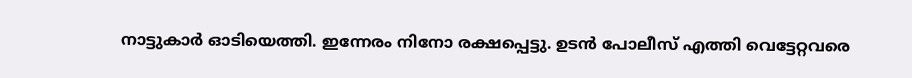നാട്ടുകാര്‍ ഓടിയെത്തി. ഇന്നേരം നിനോ രക്ഷപ്പെട്ടു. ഉടന്‍ പോലീസ്‌ എത്തി വെട്ടേറ്റവരെ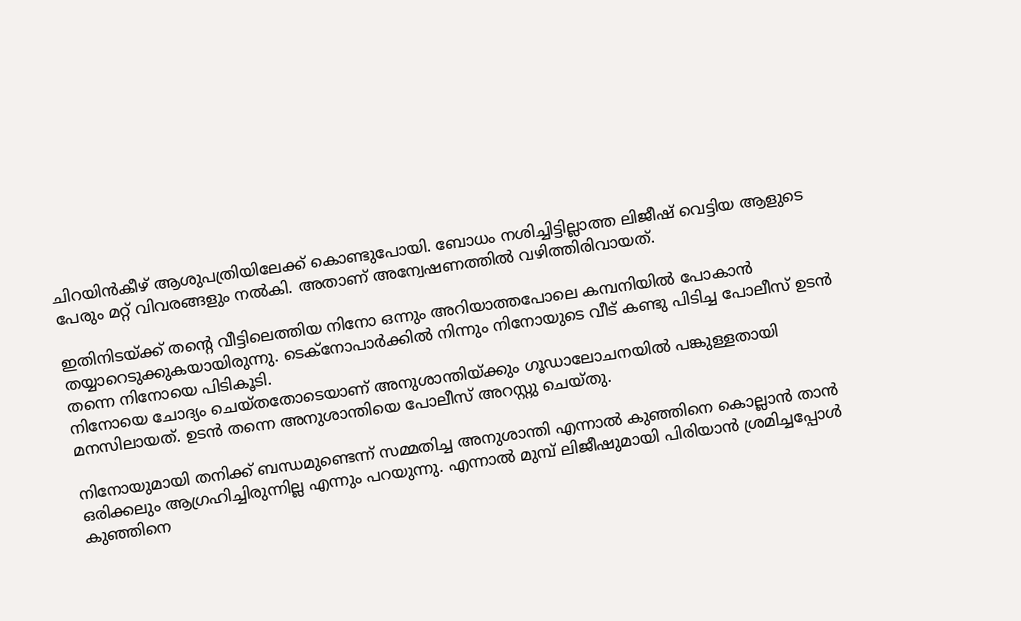ചിറയിന്‍കീഴ്‌ ആശുപത്രിയിലേക്ക്‌ കൊണ്ടുപോയി. ബോധം നശിച്ചിട്ടില്ലാത്ത ലിജീഷ്‌ വെട്ടിയ ആളുടെ പേരും മറ്റ്‌ വിവരങ്ങളും നല്‍കി. അതാണ്‌ അന്വേഷണത്തില്‍ വഴിത്തിരിവായത്‌.

ഇതിനിടയ്‌ക്ക്‌ തന്റെ വീട്ടിലെത്തിയ നിനോ ഒന്നും അറിയാത്തപോലെ കമ്പനിയില്‍ പോകാന്‍ തയ്യാറെടുക്കുകയായിരുന്നു. ടെക്‌നോപാര്‍ക്കില്‍ നിന്നും നിനോയുടെ വീട്‌ കണ്ടു പിടിച്ച പോലീസ്‌ ഉടന്‍ തന്നെ നിനോയെ പിടികൂടി.
നിനോയെ ചോദ്യം ചെയ്‌തതോടെയാണ്‌ അനുശാന്തിയ്‌ക്കും ഗൂഡാലോചനയില്‍ പങ്കുള്ളതായി മനസിലായത്‌. ഉടന്‍ തന്നെ അനുശാന്തിയെ പോലീസ്‌ അറസ്റ്റു ചെയ്‌തു.

നിനോയുമായി തനിക്ക്‌ ബന്ധമുണ്ടെന്ന്‌ സമ്മതിച്ച അനുശാന്തി എന്നാല്‍ കുഞ്ഞിനെ കൊല്ലാന്‍ താന്‍ ഒരിക്കലും ആഗ്രഹിച്ചിരുന്നില്ല എന്നും പറയുന്നു. എന്നാല്‍ മുമ്പ്‌ ലിജീഷുമായി പിരിയാന്‍ ശ്രമിച്ചപ്പോള്‍ കുഞ്ഞിനെ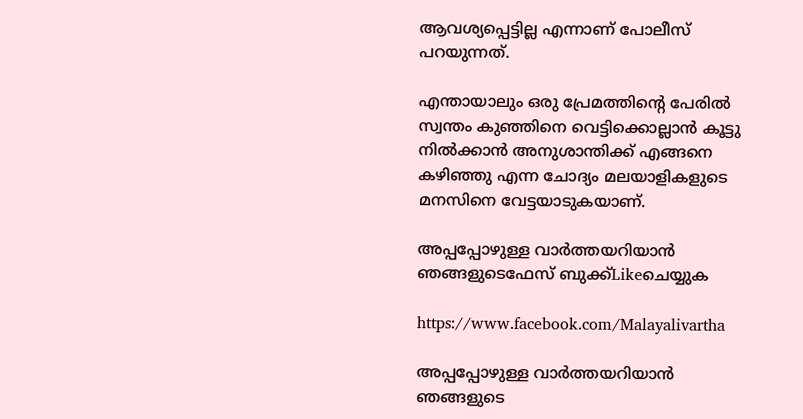ആവശ്യപ്പെട്ടില്ല എന്നാണ്‌ പോലീസ്‌ പറയുന്നത്‌.

എന്തായാലും ഒരു പ്രേമത്തിന്റെ പേരില്‍ സ്വന്തം കുഞ്ഞിനെ വെട്ടിക്കൊല്ലാന്‍ കൂട്ടു നില്‍ക്കാന്‍ അനുശാന്തിക്ക്‌ എങ്ങനെ കഴിഞ്ഞു എന്ന ചോദ്യം മലയാളികളുടെ മനസിനെ വേട്ടയാടുകയാണ്‌.

അപ്പപ്പോഴുള്ള വാര്‍ത്തയറിയാന്‍ ഞങ്ങളുടെഫേസ്‌ ബുക്ക്‌Likeചെയ്യുക

https://www.facebook.com/Malayalivartha

അപ്പപ്പോഴുള്ള വാര്‍ത്തയറിയാന്‍ ഞങ്ങളുടെ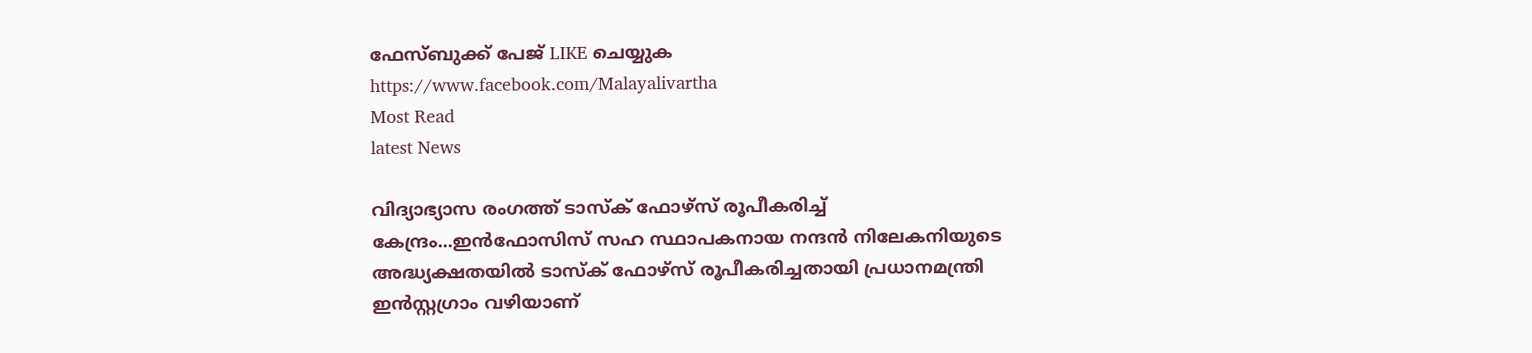ഫേസ്‌ബുക്ക്‌ പേജ് LIKE ചെയ്യുക
https://www.facebook.com/Malayalivartha
Most Read
latest News

വിദ്യാഭ്യാസ രംഗത്ത് ടാസ്ക് ഫോഴ്സ് രൂപീകരിച്ച് കേന്ദ്രം...ഇൻഫോസിസ് സഹ സ്ഥാപകനായ നന്ദൻ നിലേകനിയുടെ അദ്ധ്യക്ഷതയിൽ ടാസ്ക് ഫോഴ്സ് രൂപീകരിച്ചതായി പ്രധാനമന്ത്രി ഇൻസ്റ്റഗ്രാം വഴിയാണ്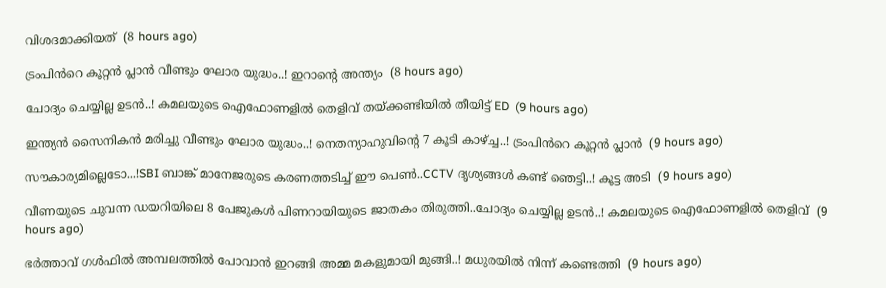വിശദമാക്കിയത്  (8 hours ago)

ട്രംപിൻറെ കൂറ്റൻ പ്ലാൻ വീണ്ടും ഘോര യുദ്ധം..! ഇറാന്റെ അന്ത്യം  (8 hours ago)

ചോദ്യം ചെയ്യില്ല ഉടൻ..! കമലയുടെ ഐഫോണളിൽ തെളിവ് തയ്ക്കണ്ടിയില്‍ തീയിട്ട് ED  (9 hours ago)

ഇന്ത്യൻ സൈനികൻ മരിച്ചു വീണ്ടും ഘോര യുദ്ധം..! നെതന്യാഹുവിന്റെ 7 കൂടി കാഴ്ച്ച..! ട്രംപിൻറെ കൂറ്റൻ പ്ലാൻ  (9 hours ago)

സൗകാര്യമില്ലെടോ...!SBI ബാങ്ക് മാനേജരുടെ കരണത്തടിച്ച് ഈ പെൺ..CCTV ദൃശ്യങ്ങൾ കണ്ട് ഞെട്ടി..! കൂട്ട അടി  (9 hours ago)

വീണയുടെ ചുവന്ന ഡയറിയിലെ 8 പേജുകൾ പിണറായിയുടെ ജാതകം തിരുത്തി..ചോദ്യം ചെയ്യില്ല ഉടൻ..! കമലയുടെ ഐഫോണളിൽ തെളിവ്  (9 hours ago)

ഭർത്താവ് ഗൾഫിൽ അമ്പലത്തിൽ പോവാൻ ഇറങ്ങി അമ്മ മകളുമായി മുങ്ങി..! മധുരയിൽ നിന്ന് കണ്ടെത്തി  (9 hours ago)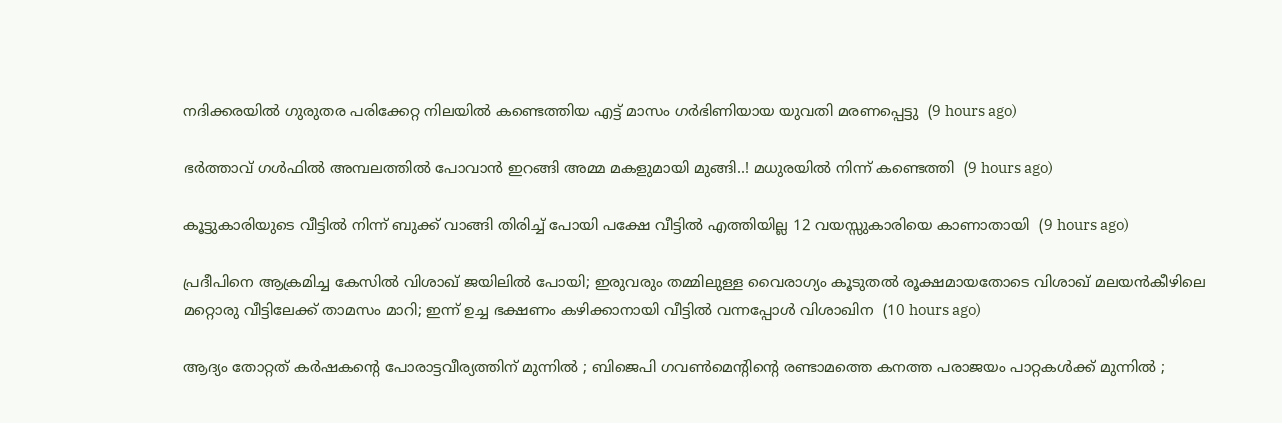നദിക്കരയിൽ ഗുരുതര പരിക്കേറ്റ നിലയിൽ കണ്ടെത്തിയ എട്ട് മാസം ഗർഭിണിയായ യുവതി മരണപ്പെട്ടു  (9 hours ago)

ഭർത്താവ് ഗൾഫിൽ അമ്പലത്തിൽ പോവാൻ ഇറങ്ങി അമ്മ മകളുമായി മുങ്ങി..! മധുരയിൽ നിന്ന് കണ്ടെത്തി  (9 hours ago)

കൂട്ടുകാരിയുടെ വീട്ടിൽ നിന്ന് ബുക്ക് വാങ്ങി തിരിച്ച് പോയി പക്ഷേ വീട്ടിൽ എത്തിയില്ല 12 വയസ്സുകാരിയെ കാണാതായി  (9 hours ago)

പ്രദീപിനെ ആക്രമിച്ച കേസിൽ വിശാഖ് ജയിലിൽ പോയി; ഇരുവരും തമ്മിലുള്ള വൈരാഗ്യം കൂടുതൽ രൂക്ഷമായതോടെ വിശാഖ് മലയൻകീഴിലെ മറ്റൊരു വീട്ടിലേക്ക് താമസം മാറി; ഇന്ന് ഉച്ച ഭക്ഷണം കഴിക്കാനായി വീട്ടിൽ വന്നപ്പോൾ വിശാഖിന  (10 hours ago)

ആദ്യം തോറ്റത് കർഷകൻ്റെ പോരാട്ടവീര്യത്തിന് മുന്നിൽ ; ബിജെപി ഗവൺമെൻ്റിന്റെ രണ്ടാമത്തെ കനത്ത പരാജയം പാറ്റകൾക്ക് മുന്നിൽ ;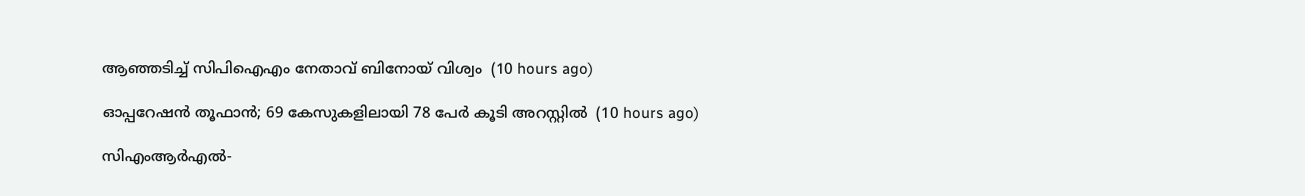ആഞ്ഞടിച്ച് സിപിഐഎം നേതാവ് ബിനോയ് വിശ്വം  (10 hours ago)

ഓപ്പറേഷന്‍ തൂഫാൻ; 69 കേസുകളിലായി 78 പേര്‍ കൂടി അറസ്റ്റിൽ  (10 hours ago)

സിഎംആർഎൽ-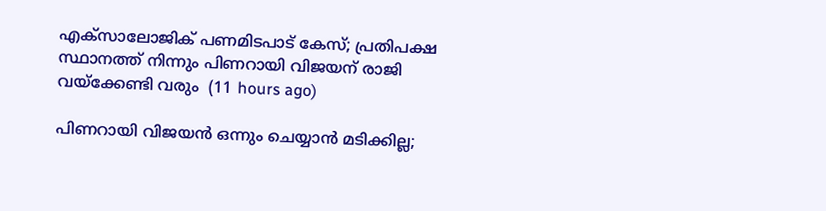എക്സാലോജിക് പണമിടപാട് കേസ്; പ്രതിപക്ഷ സ്ഥാനത്ത് നിന്നും പിണറായി വിജയന് രാജി വയ്‌ക്കേണ്ടി വരും  (11 hours ago)

പിണറായി വിജയൻ ഒന്നും ചെയ്യാൻ മടിക്കില്ല;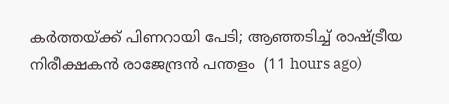കർത്തയ്‌ക്ക്‌ പിണറായി പേടി; ആഞ്ഞടിച്ച് രാഷ്ട്രീയ നിരീക്ഷകൻ രാജേന്ദ്രൻ പന്തളം  (11 hours ago)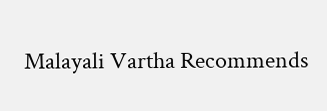Malayali Vartha Recommends